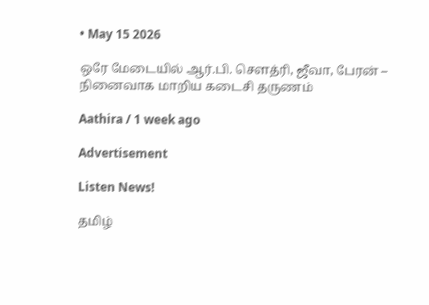• May 15 2026

ஒரே மேடையில் ஆர்.பி. சௌத்ரி, ஜீவா, பேரன் – நினைவாக மாறிய கடைசி தருணம்

Aathira / 1 week ago

Advertisement

Listen News!

தமிழ்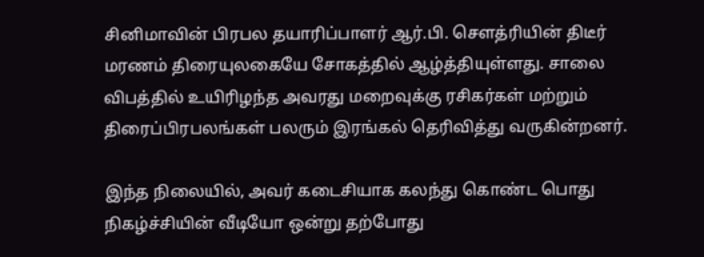சினிமாவின் பிரபல தயாரிப்பாளர் ஆர்.பி. சௌத்ரியின் திடீர் மரணம் திரையுலகையே சோகத்தில் ஆழ்த்தியுள்ளது. சாலை விபத்தில் உயிரிழந்த அவரது மறைவுக்கு ரசிகர்கள் மற்றும் திரைப்பிரபலங்கள் பலரும் இரங்கல் தெரிவித்து வருகின்றனர்.

இந்த நிலையில், அவர் கடைசியாக கலந்து கொண்ட பொது நிகழ்ச்சியின் வீடியோ ஒன்று தற்போது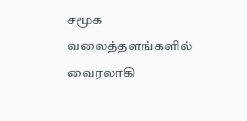சமூக வலைத்தளங்களில் வைரலாகி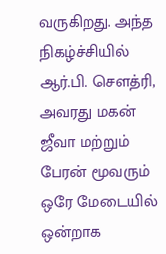வருகிறது. அந்த நிகழ்ச்சியில் ஆர்.பி. சௌத்ரி, அவரது மகன் ஜீவா மற்றும் பேரன் மூவரும் ஒரே மேடையில் ஒன்றாக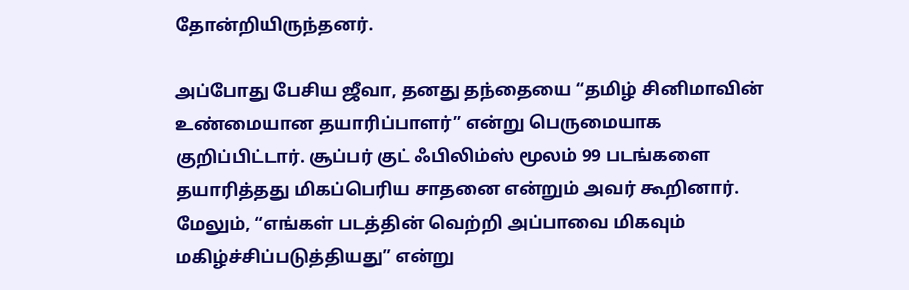தோன்றியிருந்தனர்.

அப்போது பேசிய ஜீவா, தனது தந்தையை “தமிழ் சினிமாவின் உண்மையான தயாரிப்பாளர்” என்று பெருமையாக குறிப்பிட்டார். சூப்பர் குட் ஃபிலிம்ஸ் மூலம் 99 படங்களை தயாரித்தது மிகப்பெரிய சாதனை என்றும் அவர் கூறினார். மேலும், “எங்கள் படத்தின் வெற்றி அப்பாவை மிகவும் மகிழ்ச்சிப்படுத்தியது” என்று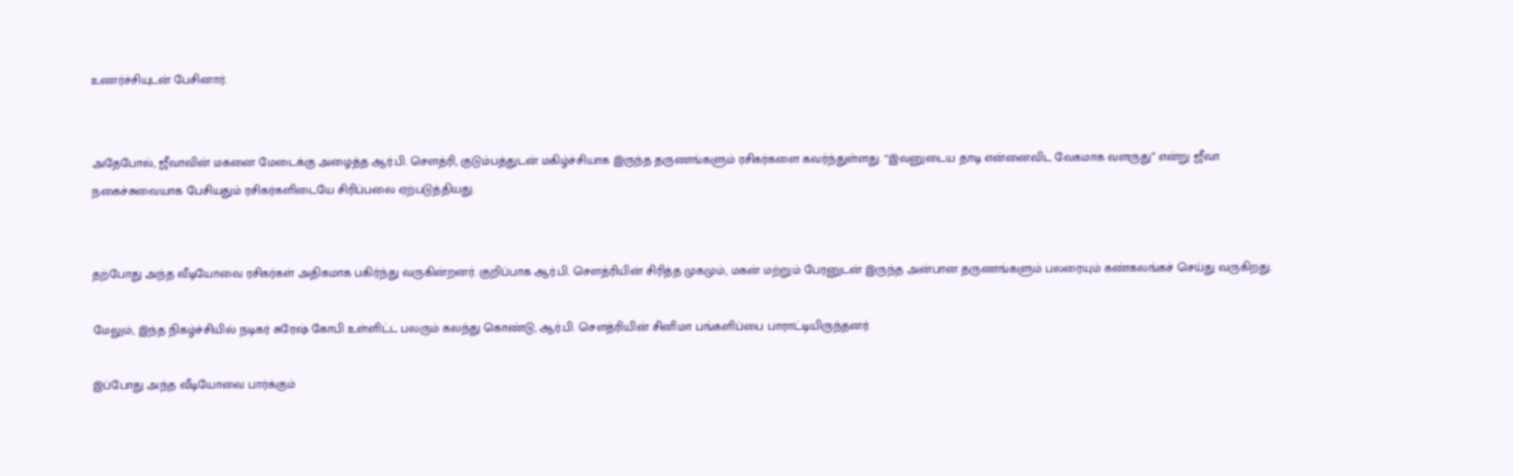உணர்ச்சியுடன் பேசினார்.


அதேபோல், ஜீவாவின் மகனை மேடைக்கு அழைத்த ஆர்.பி. சௌத்ரி, குடும்பத்துடன் மகிழ்ச்சியாக இருந்த தருணங்களும் ரசிகர்களை கவர்ந்துள்ளது. “இவனுடைய தாடி என்னைவிட வேகமாக வளருது” என்று ஜீவா நகைச்சுவையாக பேசியதும் ரசிகர்களிடையே சிரிப்பலை ஏற்படுத்தியது.


தற்போது அந்த வீடியோவை ரசிகர்கள் அதிகமாக பகிர்ந்து வருகின்றனர். குறிப்பாக ஆர்.பி. சௌத்ரியின் சிரித்த முகமும், மகன் மற்றும் பேரனுடன் இருந்த அன்பான தருணங்களும் பலரையும் கண்கலங்கச் செய்து வருகிறது.

மேலும், இந்த நிகழ்ச்சியில் நடிகர் சுரேஷ் கோபி உள்ளிட்ட பலரும் கலந்து கொண்டு, ஆர்.பி. சௌத்ரியின் சினிமா பங்களிப்பை பாராட்டியிருந்தனர்.

இப்போது அந்த வீடியோவை பார்க்கும்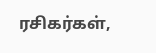ரசிகர்கள்,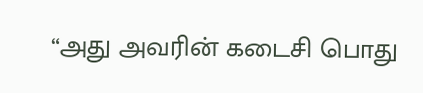“அது அவரின் கடைசி பொது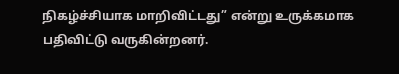நிகழ்ச்சியாக மாறிவிட்டது” என்று உருக்கமாக பதிவிட்டு வருகின்றனர்.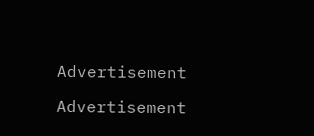Advertisement

Advertisement